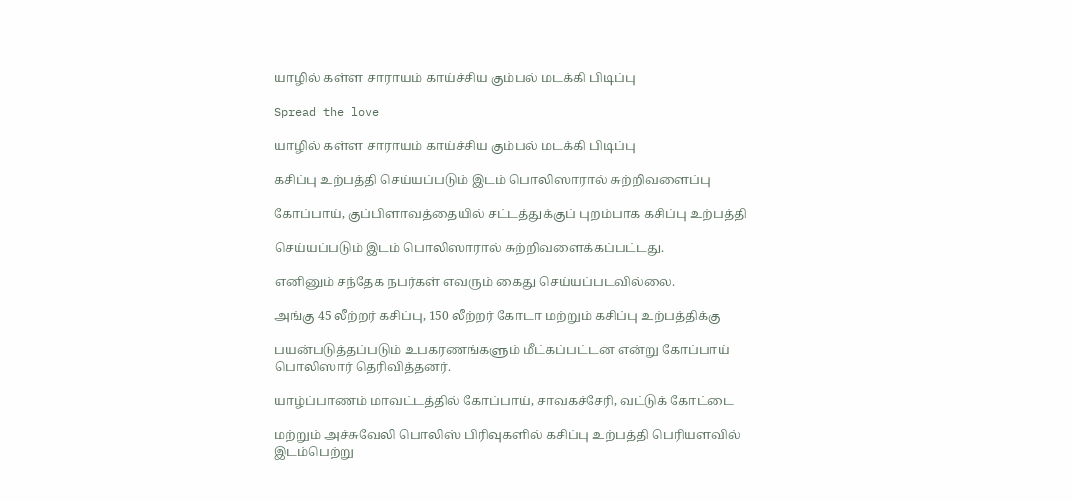யாழில் கள்ள சாராயம் காய்ச்சிய கும்பல் மடக்கி பிடிப்பு

Spread the love

யாழில் கள்ள சாராயம் காய்ச்சிய கும்பல் மடக்கி பிடிப்பு

கசிப்பு உற்பத்தி செய்யப்படும் இடம் பொலிஸாரால் சுற்றிவளைப்பு

கோப்பாய், குப்பிளாவத்தையில் சட்டத்துக்குப் புறம்பாக கசிப்பு உற்பத்தி

செய்யப்படும் இடம் பொலிஸாரால் சுற்றிவளைக்கப்பட்டது.

எனினும் சந்தேக நபர்கள் எவரும் கைது செய்யப்படவில்லை.

அங்கு 45 லீற்றர் கசிப்பு, 150 லீற்றர் கோடா மற்றும் கசிப்பு உற்பத்திக்கு

பயன்படுத்தப்படும் உபகரணங்களும் மீட்கப்பட்டன என்று கோப்பாய் பொலிஸார் தெரிவித்தனர்.

யாழ்ப்பாணம் மாவட்டத்தில் கோப்பாய், சாவகச்சேரி, வட்டுக் கோட்டை

மற்றும் அச்சுவேலி பொலிஸ் பிரிவுகளில் கசிப்பு உற்பத்தி பெரியளவில் இடம்பெற்று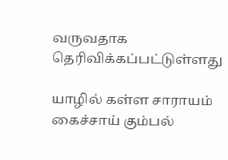வருவதாக தெரிவிக்கப்பட்டுள்ளது

யாழில் கள்ள சாராயம் கைச்சாய் கும்பல்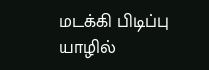மடக்கி பிடிப்பு
யாழில்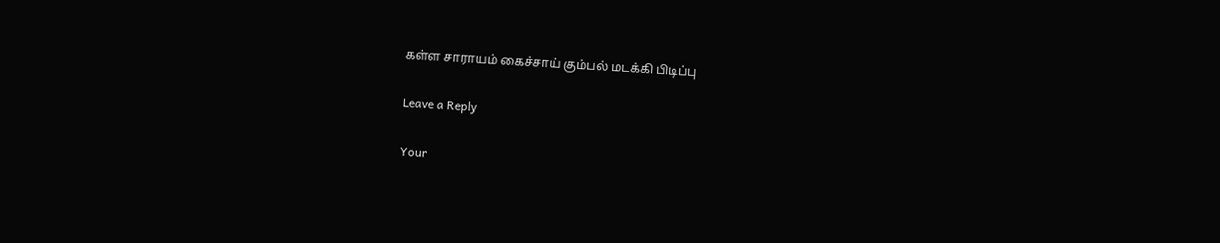கள்ள சாராயம் கைச்சாய் கும்பல் மடக்கி பிடிப்பு

Leave a Reply

Your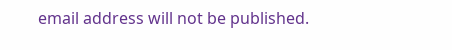email address will not be published.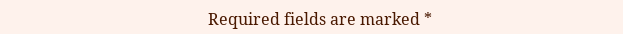Required fields are marked *